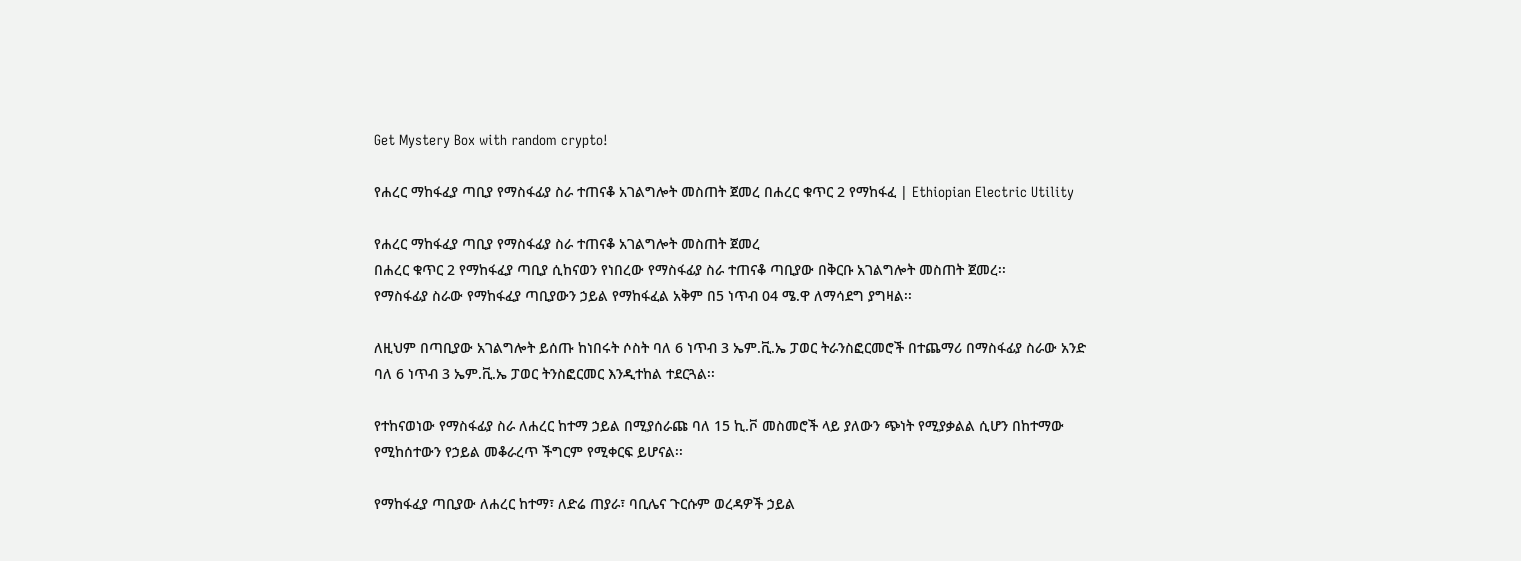Get Mystery Box with random crypto!

የሐረር ማከፋፈያ ጣቢያ የማስፋፊያ ስራ ተጠናቆ አገልግሎት መስጠት ጀመረ በሐረር ቁጥር 2 የማከፋፈ | Ethiopian Electric Utility

የሐረር ማከፋፈያ ጣቢያ የማስፋፊያ ስራ ተጠናቆ አገልግሎት መስጠት ጀመረ
በሐረር ቁጥር 2 የማከፋፈያ ጣቢያ ሲከናወን የነበረው የማስፋፊያ ስራ ተጠናቆ ጣቢያው በቅርቡ አገልግሎት መስጠት ጀመረ፡፡
የማስፋፊያ ስራው የማከፋፈያ ጣቢያውን ኃይል የማከፋፈል አቅም በ5 ነጥብ 04 ሜ.ዋ ለማሳደግ ያግዛል፡፡

ለዚህም በጣቢያው አገልግሎት ይሰጡ ከነበሩት ሶስት ባለ 6 ነጥብ 3 ኤም.ቪ.ኤ ፓወር ትራንስፎርመሮች በተጨማሪ በማስፋፊያ ስራው አንድ ባለ 6 ነጥብ 3 ኤም.ቪ.ኤ ፓወር ትንስፎርመር እንዲተከል ተደርጓል፡፡

የተከናወነው የማስፋፊያ ስራ ለሐረር ከተማ ኃይል በሚያሰራጩ ባለ 15 ኪ.ቮ መስመሮች ላይ ያለውን ጭነት የሚያቃልል ሲሆን በከተማው የሚከሰተውን የኃይል መቆራረጥ ችግርም የሚቀርፍ ይሆናል፡፡

የማከፋፈያ ጣቢያው ለሐረር ከተማ፣ ለድሬ ጠያራ፣ ባቢሌና ጉርሱም ወረዳዎች ኃይል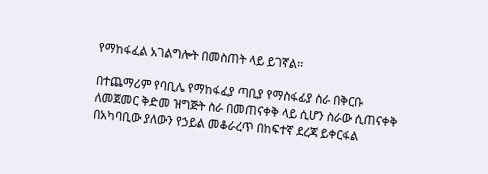የማከፋፈል አገልግሎት በመስጠት ላይ ይገኛል፡፡

በተጨማሪም የባቢሌ የማከፋፈያ ጣቢያ የማስፋፊያ ስራ በቅርቡ ለመጀመር ቅድመ ዝግጅት ስራ በመጠናቀቅ ላይ ሲሆን ስራው ሲጠናቀቅ በአካባቢው ያለውን የኃይል መቆራረጥ በከፍተኛ ደረጃ ይቀርፋል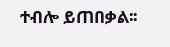ተብሎ ይጠበቃል፡፡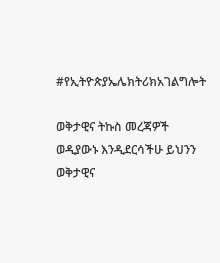#የኢትዮጵያኤሌክትሪክአገልግሎት

ወቅታዊና ትኩስ መረጃዎች ወዲያውኑ እንዲደርሳችሁ ይህንን ወቅታዊና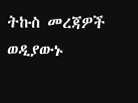ትኩስ መረጃዎች ወዲያውኑ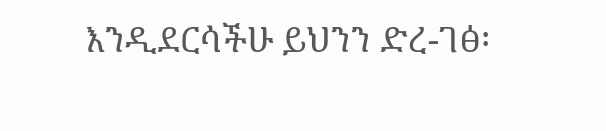እንዲደርሳችሁ ይህንን ድረ-ገፅ፡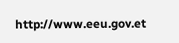http://www.eeu.gov.et